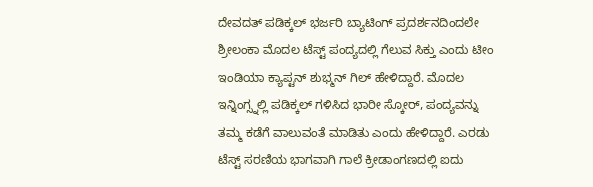ದೇವದತ್ ಪಡಿಕ್ಕಲ್ ಭರ್ಜರಿ ಬ್ಯಾಟಿಂಗ್ ಪ್ರದರ್ಶನದಿಂದಲೇ ಶ್ರೀಲಂಕಾ ಮೊದಲ ಟೆಸ್ಟ್ ಪಂದ್ಯದಲ್ಲಿ ಗೆಲುವ ಸಿಕ್ತು ಎಂದು ಟೀಂ ಇಂಡಿಯಾ ಕ್ಯಾಪ್ಟನ್ ಶುಭ್ಮನ್ ಗಿಲ್ ಹೇಳಿದ್ದಾರೆ. ಮೊದಲ ಇನ್ನಿಂಗ್ಸ್ನಲ್ಲಿ ಪಡಿಕ್ಕಲ್ ಗಳಿಸಿದ ಭಾರೀ ಸ್ಕೋರ್, ಪಂದ್ಯವನ್ನು ತಮ್ಮ ಕಡೆಗೆ ವಾಲುವಂತೆ ಮಾಡಿತು ಎಂದು ಹೇಳಿದ್ದಾರೆ. ಎರಡು ಟೆಸ್ಟ್ ಸರಣಿಯ ಭಾಗವಾಗಿ ಗಾಲೆ ಕ್ರೀಡಾಂಗಣದಲ್ಲಿ ಐದು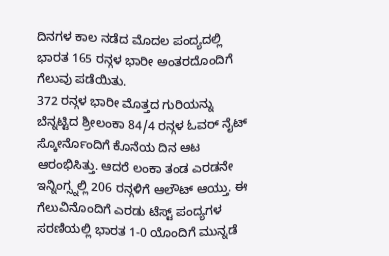ದಿನಗಳ ಕಾಲ ನಡೆದ ಮೊದಲ ಪಂದ್ಯದಲ್ಲಿ ಭಾರತ 165 ರನ್ಗಳ ಭಾರೀ ಅಂತರದೊಂದಿಗೆ ಗೆಲುವು ಪಡೆಯಿತು.
372 ರನ್ಗಳ ಭಾರೀ ಮೊತ್ತದ ಗುರಿಯನ್ನು ಬೆನ್ನಟ್ಟಿದ ಶ್ರೀಲಂಕಾ 84/4 ರನ್ಗಳ ಓವರ್ ನೈಟ್ ಸ್ಕೋರ್ನೊಂದಿಗೆ ಕೊನೆಯ ದಿನ ಆಟ ಆರಂಭಿಸಿತ್ತು. ಆದರೆ ಲಂಕಾ ತಂಡ ಎರಡನೇ ಇನ್ನಿಂಗ್ಸ್ನಲ್ಲಿ 206 ರನ್ಗಳಿಗೆ ಆಲೌಟ್ ಆಯ್ತು. ಈ ಗೆಲುವಿನೊಂದಿಗೆ ಎರಡು ಟೆಸ್ಟ್ ಪಂದ್ಯಗಳ ಸರಣಿಯಲ್ಲಿ ಭಾರತ 1-0 ಯೊಂದಿಗೆ ಮುನ್ನಡೆ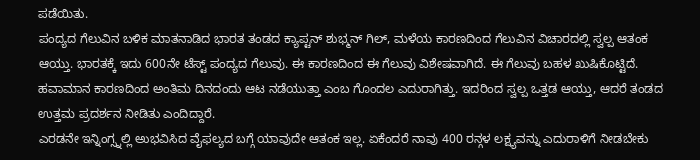ಪಡೆಯಿತು.
ಪಂದ್ಯದ ಗೆಲುವಿನ ಬಳಿಕ ಮಾತನಾಡಿದ ಭಾರತ ತಂಡದ ಕ್ಯಾಪ್ಟನ್ ಶುಭ್ಮನ್ ಗಿಲ್, ಮಳೆಯ ಕಾರಣದಿಂದ ಗೆಲುವಿನ ವಿಚಾರದಲ್ಲಿ ಸ್ವಲ್ಪ ಆತಂಕ ಆಯ್ತು. ಭಾರತಕ್ಕೆ ಇದು 600ನೇ ಟೆಸ್ಟ್ ಪಂದ್ಯದ ಗೆಲುವು. ಈ ಕಾರಣದಿಂದ ಈ ಗೆಲುವು ವಿಶೇಷವಾಗಿದೆ. ಈ ಗೆಲುವು ಬಹಳ ಖುಷಿಕೊಟ್ಟಿದೆ. ಹವಾಮಾನ ಕಾರಣದಿಂದ ಅಂತಿಮ ದಿನದಂದು ಆಟ ನಡೆಯುತ್ತಾ ಎಂಬ ಗೊಂದಲ ಎದುರಾಗಿತ್ತು. ಇದರಿಂದ ಸ್ವಲ್ಪ ಒತ್ತಡ ಆಯ್ತು, ಆದರೆ ತಂಡದ ಉತ್ತಮ ಪ್ರದರ್ಶನ ನೀಡಿತು ಎಂದಿದ್ದಾರೆ.
ಎರಡನೇ ಇನ್ನಿಂಗ್ಸ್ನಲ್ಲಿ ಅುಭವಿಸಿದ ವೈಫಲ್ಯದ ಬಗ್ಗೆ ಯಾವುದೇ ಆತಂಕ ಇಲ್ಲ. ಏಕೆಂದರೆ ನಾವು 400 ರನ್ಗಳ ಲಕ್ಷ್ಯವನ್ನು ಎದುರಾಳಿಗೆ ನೀಡಬೇಕು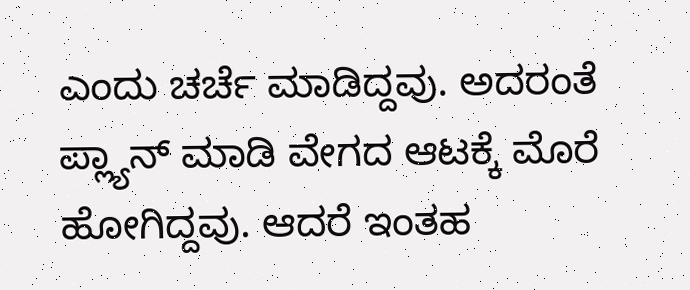ಎಂದು ಚರ್ಚೆ ಮಾಡಿದ್ದವು. ಅದರಂತೆ ಪ್ಲ್ಯಾನ್ ಮಾಡಿ ವೇಗದ ಆಟಕ್ಕೆ ಮೊರೆ ಹೋಗಿದ್ದವು. ಆದರೆ ಇಂತಹ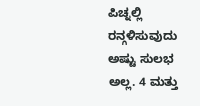ಪಿಚ್ನಲ್ಲಿ ರನ್ಗಳಿಸುವುದು ಅಷ್ಟು ಸುಲಭ ಅಲ್ಲ. 4 ಮತ್ತು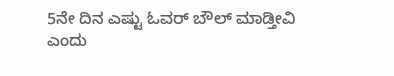5ನೇ ದಿನ ಎಷ್ಟು ಓವರ್ ಬೌಲ್ ಮಾಡ್ತೀವಿ ಎಂದು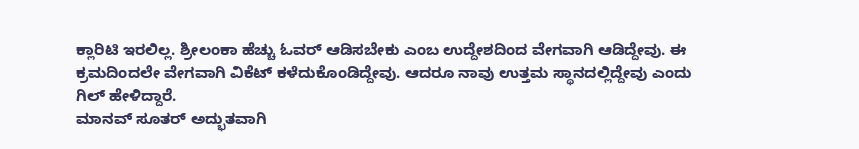ಕ್ಲಾರಿಟಿ ಇರಲಿಲ್ಲ. ಶ್ರೀಲಂಕಾ ಹೆಚ್ಚು ಓವರ್ ಆಡಿಸಬೇಕು ಎಂಬ ಉದ್ದೇಶದಿಂದ ವೇಗವಾಗಿ ಆಡಿದ್ದೇವು. ಈ ಕ್ರಮದಿಂದಲೇ ವೇಗವಾಗಿ ವಿಕೆಟ್ ಕಳೆದುಕೊಂಡಿದ್ದೇವು. ಆದರೂ ನಾವು ಉತ್ತಮ ಸ್ಥಾನದಲ್ಲಿದ್ದೇವು ಎಂದು ಗಿಲ್ ಹೇಳಿದ್ದಾರೆ.
ಮಾನವ್ ಸೂತರ್ ಅದ್ಭುತವಾಗಿ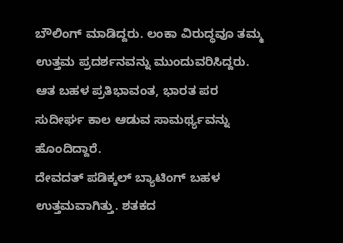ಬೌಲಿಂಗ್ ಮಾಡಿದ್ದರು. ಲಂಕಾ ವಿರುದ್ಧವೂ ತಮ್ಮ ಉತ್ತಮ ಪ್ರದರ್ಶನವನ್ನು ಮುಂದುವರಿಸಿದ್ದರು. ಆತ ಬಹಳ ಪ್ರತಿಭಾವಂತ, ಭಾರತ ಪರ ಸುದೀರ್ಘ ಕಾಲ ಆಡುವ ಸಾಮರ್ಥ್ಯವನ್ನು ಹೊಂದಿದ್ದಾರೆ.
ದೇವದತ್ ಪಡಿಕ್ಕಲ್ ಬ್ಯಾಟಿಂಗ್ ಬಹಳ ಉತ್ತಮವಾಗಿತ್ತು. ಶತಕದ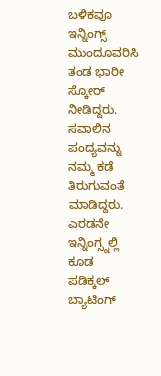ಬಳಿಕವೂ ಇನ್ನಿಂಗ್ಸ್ ಮುಂದೂವರಿಸಿ ತಂಡ ಭಾರೀ ಸ್ಕೋರ್ ನೀಡಿದ್ದರು. ಸವಾಲಿನ ಪಂದ್ಯವನ್ನು ನಮ್ಮ ಕಡೆ ತಿರುಗುವಂತೆ ಮಾಡಿದ್ದರು. ಎರಡನೇ ಇನ್ನಿಂಗ್ಸ್ನಲ್ಲಿ ಕೂಡ ಪಡಿಕ್ಕಲ್ ಬ್ಯಾಟಿಂಗ್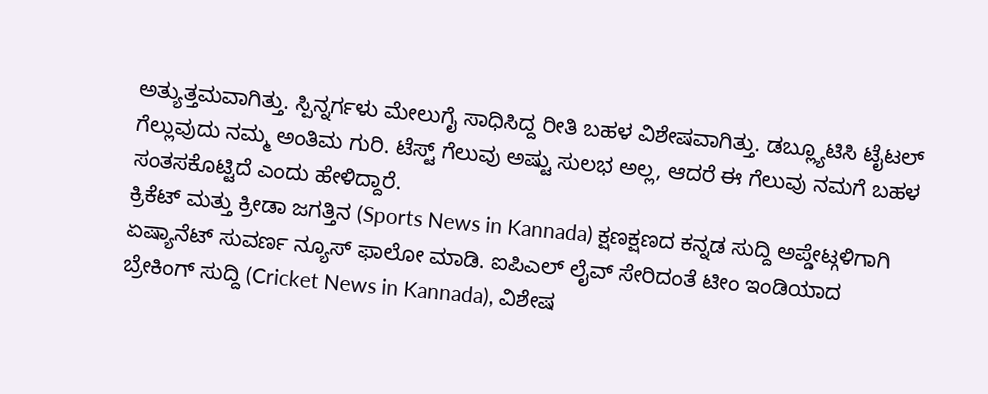ಅತ್ಯುತ್ತಮವಾಗಿತ್ತು. ಸ್ಪಿನ್ನರ್ಗಳು ಮೇಲುಗೈ ಸಾಧಿಸಿದ್ದ ರೀತಿ ಬಹಳ ವಿಶೇಷವಾಗಿತ್ತು. ಡಬ್ಲ್ಯೂಟಿಸಿ ಟೈಟಲ್ ಗೆಲ್ಲುವುದು ನಮ್ಮ ಅಂತಿಮ ಗುರಿ. ಟೆಸ್ಟ್ ಗೆಲುವು ಅಷ್ಟು ಸುಲಭ ಅಲ್ಲ, ಆದರೆ ಈ ಗೆಲುವು ನಮಗೆ ಬಹಳ ಸಂತಸಕೊಟ್ಟಿದೆ ಎಂದು ಹೇಳಿದ್ದಾರೆ.
ಕ್ರಿಕೆಟ್ ಮತ್ತು ಕ್ರೀಡಾ ಜಗತ್ತಿನ (Sports News in Kannada) ಕ್ಷಣಕ್ಷಣದ ಕನ್ನಡ ಸುದ್ದಿ ಅಪ್ಡೇಟ್ಗಳಿಗಾಗಿ ಏಷ್ಯಾನೆಟ್ ಸುವರ್ಣ ನ್ಯೂಸ್ ಫಾಲೋ ಮಾಡಿ. ಐಪಿಎಲ್ ಲೈವ್ ಸೇರಿದಂತೆ ಟೀಂ ಇಂಡಿಯಾದ ಬ್ರೇಕಿಂಗ್ ಸುದ್ದಿ (Cricket News in Kannada), ವಿಶೇಷ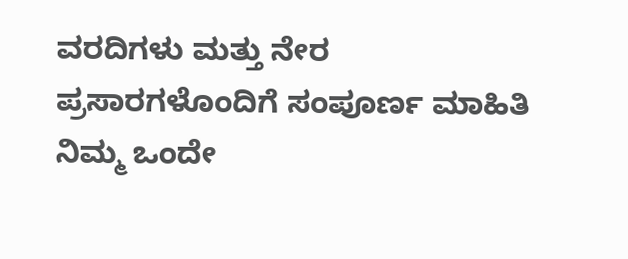ವರದಿಗಳು ಮತ್ತು ನೇರ ಪ್ರಸಾರಗಳೊಂದಿಗೆ ಸಂಪೂರ್ಣ ಮಾಹಿತಿ ನಿಮ್ಮ ಒಂದೇ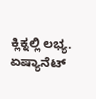ಕ್ಲಿಕ್ನಲ್ಲಿ ಲಭ್ಯ. ಏಷ್ಯಾನೆಟ್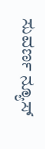ಸುವರ್ಣ ನ್ಯೂಸ್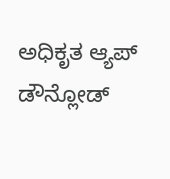ಅಧಿಕೃತ ಆ್ಯಪ್ ಡೌನ್ಲೋಡ್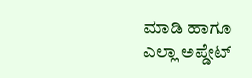ಮಾಡಿ ಹಾಗೂ ಎಲ್ಲಾ ಅಪ್ಡೇಟ್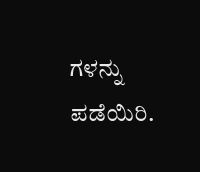ಗಳನ್ನು ಪಡೆಯಿರಿ.